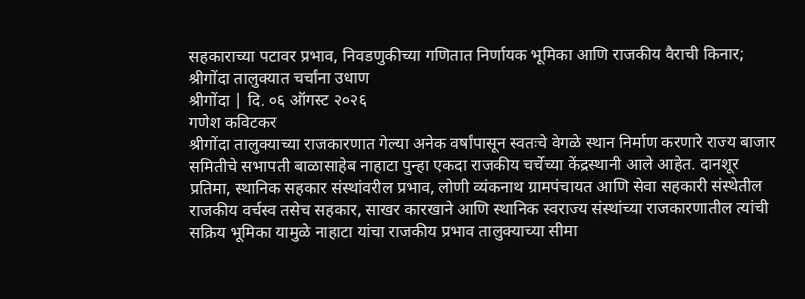सहकाराच्या पटावर प्रभाव, निवडणुकीच्या गणितात निर्णायक भूमिका आणि राजकीय वैराची किनार; श्रीगोंदा तालुक्यात चर्चांना उधाण
श्रीगोंदा | दि. ०६ ऑगस्ट २०२६
गणेश कविटकर
श्रीगोंदा तालुक्याच्या राजकारणात गेल्या अनेक वर्षांपासून स्वतःचे वेगळे स्थान निर्माण करणारे राज्य बाजार समितीचे सभापती बाळासाहेब नाहाटा पुन्हा एकदा राजकीय चर्चेच्या केंद्रस्थानी आले आहेत. दानशूर प्रतिमा, स्थानिक सहकार संस्थांवरील प्रभाव, लोणी व्यंकनाथ ग्रामपंचायत आणि सेवा सहकारी संस्थेतील राजकीय वर्चस्व तसेच सहकार, साखर कारखाने आणि स्थानिक स्वराज्य संस्थांच्या राजकारणातील त्यांची सक्रिय भूमिका यामुळे नाहाटा यांचा राजकीय प्रभाव तालुक्याच्या सीमा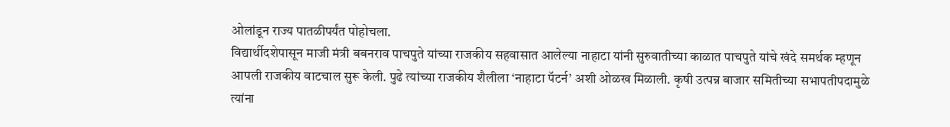ओलांडून राज्य पातळीपर्यंत पोहोचला.
विद्यार्थीदशेपासून माजी मंत्री बबनराव पाचपुते यांच्या राजकीय सहवासात आलेल्या नाहाटा यांनी सुरुवातीच्या काळात पाचपुते यांचे खंदे समर्थक म्हणून आपली राजकीय वाटचाल सुरू केली. पुढे त्यांच्या राजकीय शैलीला ‘नाहाटा पॅटर्न’ अशी ओळख मिळाली. कृषी उत्पन्न बाजार समितीच्या सभापतीपदामुळे त्यांना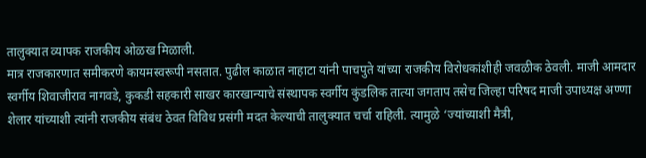तालुक्यात व्यापक राजकीय ओळख मिळाली.
मात्र राजकारणात समीकरणे कायमस्वरूपी नसतात. पुढील काळात नाहाटा यांनी पाचपुते यांच्या राजकीय विरोधकांशीही जवळीक ठेवली. माजी आमदार स्वर्गीय शिवाजीराव नागवडे, कुकडी सहकारी साखर कारखान्याचे संस्थापक स्वर्गीय कुंडलिक तात्या जगताप तसेच जिल्हा परिषद माजी उपाध्यक्ष अण्णा शेलार यांच्याशी त्यांनी राजकीय संबंध ठेवत विविध प्रसंगी मदत केल्याची तालुक्यात चर्चा राहिली. त्यामुळे ‘ज्यांच्याशी मैत्री,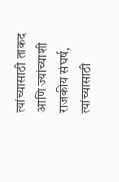त्यांच्यासाठी ताकद आणि ज्यांच्याशी राजकीय संघर्ष, त्यांच्यासाठी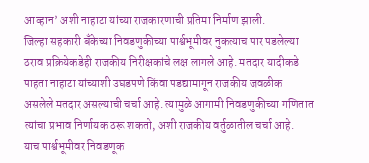आव्हान’ अशी नाहाटा यांच्या राजकारणाची प्रतिमा निर्माण झाली.
जिल्हा सहकारी बँकेच्या निवडणुकीच्या पार्श्वभूमीवर नुकत्याच पार पडलेल्या ठराव प्रक्रियेकडेही राजकीय निरीक्षकांचे लक्ष लागले आहे. मतदार यादीकडे पाहता नाहाटा यांच्याशी उघडपणे किंवा पडद्यामागून राजकीय जवळीक असलेले मतदार असल्याची चर्चा आहे. त्यामुळे आगामी निवडणुकीच्या गणितात त्यांचा प्रभाव निर्णायक ठरू शकतो, अशी राजकीय वर्तुळातील चर्चा आहे.
याच पार्श्वभूमीवर निवडणूक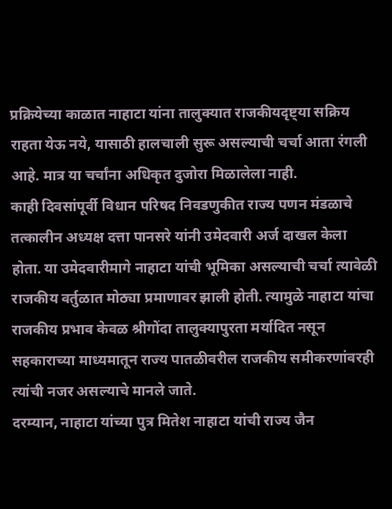प्रक्रियेच्या काळात नाहाटा यांना तालुक्यात राजकीयदृष्ट्या सक्रिय राहता येऊ नये, यासाठी हालचाली सुरू असल्याची चर्चा आता रंगली आहे. मात्र या चर्चांना अधिकृत दुजोरा मिळालेला नाही.
काही दिवसांपूर्वी विधान परिषद निवडणुकीत राज्य पणन मंडळाचे तत्कालीन अध्यक्ष दत्ता पानसरे यांनी उमेदवारी अर्ज दाखल केला होता. या उमेदवारीमागे नाहाटा यांची भूमिका असल्याची चर्चा त्यावेळी राजकीय वर्तुळात मोठ्या प्रमाणावर झाली होती. त्यामुळे नाहाटा यांचा राजकीय प्रभाव केवळ श्रीगोंदा तालुक्यापुरता मर्यादित नसून सहकाराच्या माध्यमातून राज्य पातळीवरील राजकीय समीकरणांवरही त्यांची नजर असल्याचे मानले जाते.
दरम्यान, नाहाटा यांच्या पुत्र मितेश नाहाटा यांची राज्य जैन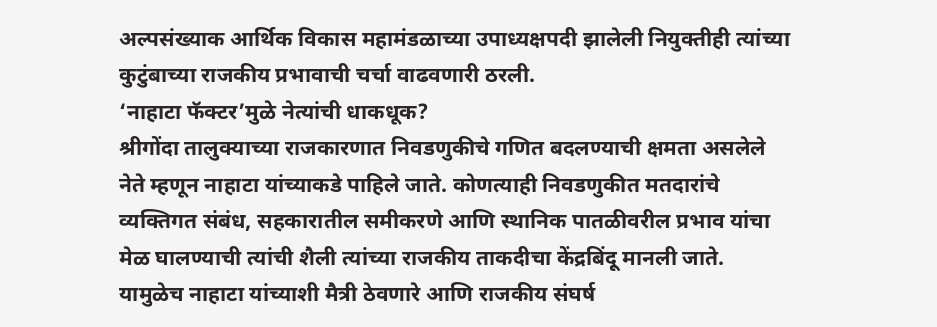अल्पसंख्याक आर्थिक विकास महामंडळाच्या उपाध्यक्षपदी झालेली नियुक्तीही त्यांच्या कुटुंबाच्या राजकीय प्रभावाची चर्चा वाढवणारी ठरली.
‘नाहाटा फॅक्टर’मुळे नेत्यांची धाकधूक?
श्रीगोंदा तालुक्याच्या राजकारणात निवडणुकीचे गणित बदलण्याची क्षमता असलेले नेते म्हणून नाहाटा यांच्याकडे पाहिले जाते. कोणत्याही निवडणुकीत मतदारांचे व्यक्तिगत संबंध, सहकारातील समीकरणे आणि स्थानिक पातळीवरील प्रभाव यांचा मेळ घालण्याची त्यांची शैली त्यांच्या राजकीय ताकदीचा केंद्रबिंदू मानली जाते.
यामुळेच नाहाटा यांच्याशी मैत्री ठेवणारे आणि राजकीय संघर्ष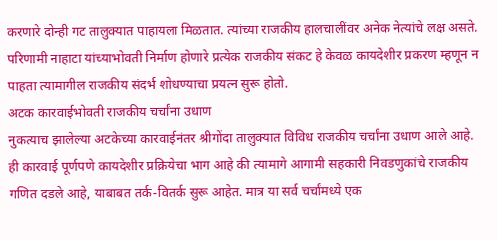करणारे दोन्ही गट तालुक्यात पाहायला मिळतात. त्यांच्या राजकीय हालचालींवर अनेक नेत्यांचे लक्ष असते. परिणामी नाहाटा यांच्याभोवती निर्माण होणारे प्रत्येक राजकीय संकट हे केवळ कायदेशीर प्रकरण म्हणून न पाहता त्यामागील राजकीय संदर्भ शोधण्याचा प्रयत्न सुरू होतो.
अटक कारवाईभोवती राजकीय चर्चांना उधाण
नुकत्याच झालेल्या अटकेच्या कारवाईनंतर श्रीगोंदा तालुक्यात विविध राजकीय चर्चांना उधाण आले आहे. ही कारवाई पूर्णपणे कायदेशीर प्रक्रियेचा भाग आहे की त्यामागे आगामी सहकारी निवडणुकांचे राजकीय गणित दडले आहे, याबाबत तर्क-वितर्क सुरू आहेत. मात्र या सर्व चर्चांमध्ये एक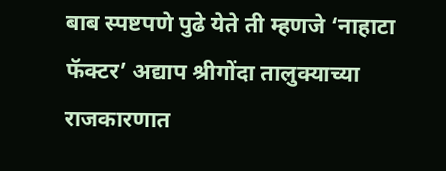बाब स्पष्टपणे पुढे येते ती म्हणजे ‘नाहाटा फॅक्टर’ अद्याप श्रीगोंदा तालुक्याच्या राजकारणात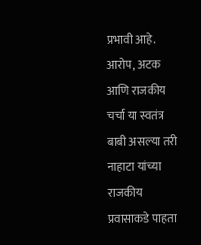प्रभावी आहे.
आरोप, अटक आणि राजकीय चर्चा या स्वतंत्र बाबी असल्या तरी नाहाटा यांच्या राजकीय प्रवासाकडे पाहता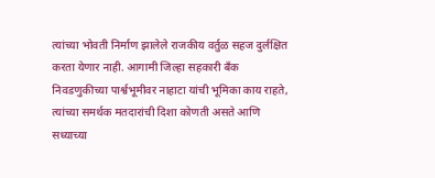त्यांच्या भोवती निर्माण झालेले राजकीय वर्तुळ सहज दुर्लक्षित करता येणार नाही. आगामी जिल्हा सहकारी बँक निवडणुकीच्या पार्श्वभूमीवर नाहाटा यांची भूमिका काय राहते, त्यांच्या समर्थक मतदारांची दिशा कोणती असते आणि सध्याच्या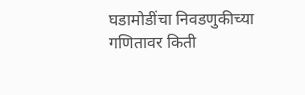घडामोडींचा निवडणुकीच्या गणितावर किती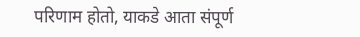परिणाम होतो, याकडे आता संपूर्ण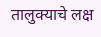तालुक्याचे लक्ष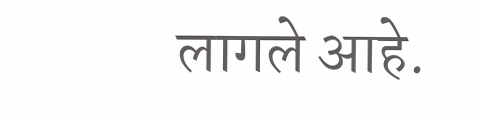लागले आहे.